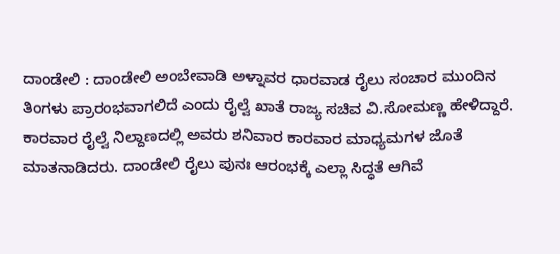ದಾಂಡೇಲಿ : ದಾಂಡೇಲಿ ಅಂಬೇವಾಡಿ ಅಳ್ನಾವರ ಧಾರವಾಡ ರೈಲು ಸಂಚಾರ ಮುಂದಿನ ತಿಂಗಳು ಪ್ರಾರಂಭವಾಗಲಿದೆ ಎಂದು ರೈಲ್ವೆ ಖಾತೆ ರಾಜ್ಯ ಸಚಿವ ವಿ.ಸೋಮಣ್ಣ ಹೇಳಿದ್ದಾರೆ. ಕಾರವಾರ ರೈಲ್ವೆ ನಿಲ್ದಾಣದಲ್ಲಿ ಅವರು ಶನಿವಾರ ಕಾರವಾರ ಮಾಧ್ಯಮಗಳ ಜೊತೆ ಮಾತನಾಡಿದರು. ದಾಂಡೇಲಿ ರೈಲು ಪುನಃ ಆರಂಭಕ್ಕೆ ಎಲ್ಲಾ ಸಿದ್ಧತೆ ಆಗಿವೆ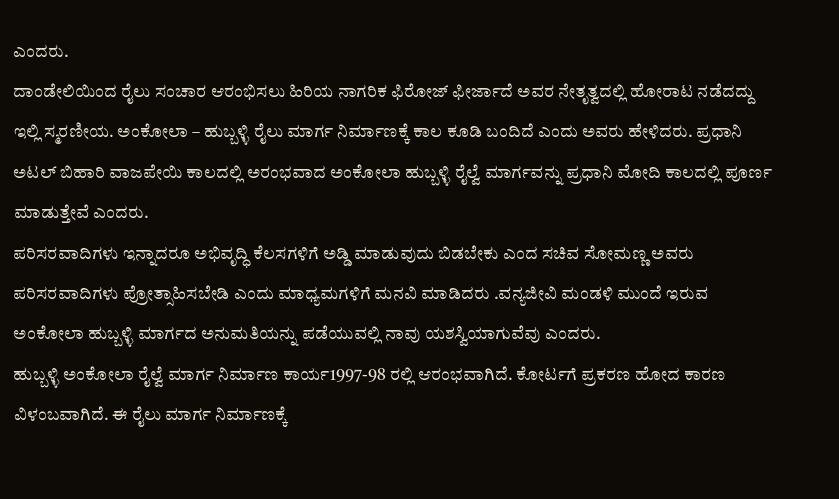ಎಂದರು.
ದಾಂಡೇಲಿಯಿಂದ ರೈಲು ಸಂಚಾರ ಆರಂಭಿಸಲು ಹಿರಿಯ ನಾಗರಿಕ ಫಿರೋಜ್ ಫೀರ್ಜಾದೆ ಅವರ ನೇತೃತ್ವದಲ್ಲಿ ಹೋರಾಟ ನಡೆದದ್ದು ಇಲ್ಲಿ ಸ್ಮರಣೀಯ. ಅಂಕೋಲಾ – ಹುಬ್ಬಳ್ಳಿ ರೈಲು ಮಾರ್ಗ ನಿರ್ಮಾಣಕ್ಕೆ ಕಾಲ ಕೂಡಿ ಬಂದಿದೆ ಎಂದು ಅವರು ಹೇಳಿದರು. ಪ್ರಧಾನಿ ಅಟಲ್ ಬಿಹಾರಿ ವಾಜಪೇಯಿ ಕಾಲದಲ್ಲಿ ಅರಂಭವಾದ ಅಂಕೋಲಾ ಹುಬ್ಬಳ್ಳಿ ರೈಲ್ವೆ ಮಾರ್ಗವನ್ನು ಪ್ರಧಾನಿ ಮೋದಿ ಕಾಲದಲ್ಲಿ ಪೂರ್ಣ ಮಾಡುತ್ತೇವೆ ಎಂದರು.
ಪರಿಸರವಾದಿಗಳು ಇನ್ನಾದರೂ ಅಭಿವೃದ್ಧಿ ಕೆಲಸಗಳಿಗೆ ಅಡ್ಡಿ ಮಾಡುವುದು ಬಿಡಬೇಕು ಎಂದ ಸಚಿವ ಸೋಮಣ್ಣ ಅವರು ಪರಿಸರವಾದಿಗಳು ಪ್ರೋತ್ಸಾಹಿಸಬೇಡಿ ಎಂದು ಮಾಧ್ಯಮಗಳಿಗೆ ಮನವಿ ಮಾಡಿದರು .ವನ್ಯಜೀವಿ ಮಂಡಳಿ ಮುಂದೆ ಇರುವ ಅಂಕೋಲಾ ಹುಬ್ಬಳ್ಳಿ ಮಾರ್ಗದ ಅನುಮತಿಯನ್ನು ಪಡೆಯುವಲ್ಲಿ ನಾವು ಯಶಸ್ವಿಯಾಗುವೆವು ಎಂದರು.
ಹುಬ್ಬಳ್ಳಿ ಅಂಕೋಲಾ ರೈಲ್ವೆ ಮಾರ್ಗ ನಿರ್ಮಾಣ ಕಾರ್ಯ1997-98 ರಲ್ಲಿ ಆರಂಭವಾಗಿದೆ. ಕೋರ್ಟಗೆ ಪ್ರಕರಣ ಹೋದ ಕಾರಣ ವಿಳಂಬವಾಗಿದೆ. ಈ ರೈಲು ಮಾರ್ಗ ನಿರ್ಮಾಣಕ್ಕೆ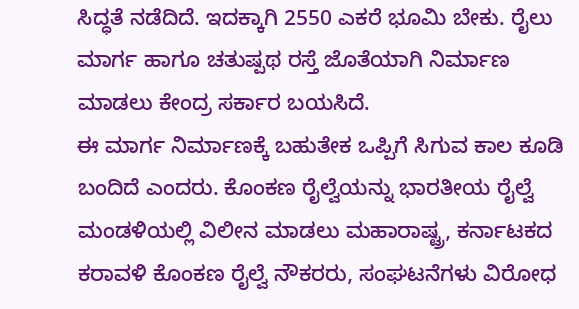ಸಿದ್ಧತೆ ನಡೆದಿದೆ. ಇದಕ್ಕಾಗಿ 2550 ಎಕರೆ ಭೂಮಿ ಬೇಕು. ರೈಲು ಮಾರ್ಗ ಹಾಗೂ ಚತುಷ್ಪಥ ರಸ್ತೆ ಜೊತೆಯಾಗಿ ನಿರ್ಮಾಣ ಮಾಡಲು ಕೇಂದ್ರ ಸರ್ಕಾರ ಬಯಸಿದೆ.
ಈ ಮಾರ್ಗ ನಿರ್ಮಾಣಕ್ಕೆ ಬಹುತೇಕ ಒಪ್ಪಿಗೆ ಸಿಗುವ ಕಾಲ ಕೂಡಿ ಬಂದಿದೆ ಎಂದರು. ಕೊಂಕಣ ರೈಲ್ವೆಯನ್ನು ಭಾರತೀಯ ರೈಲ್ವೆ ಮಂಡಳಿಯಲ್ಲಿ ವಿಲೀನ ಮಾಡಲು ಮಹಾರಾಷ್ಟ್ರ, ಕರ್ನಾಟಕದ ಕರಾವಳಿ ಕೊಂಕಣ ರೈಲ್ವೆ ನೌಕರರು, ಸಂಘಟನೆಗಳು ವಿರೋಧ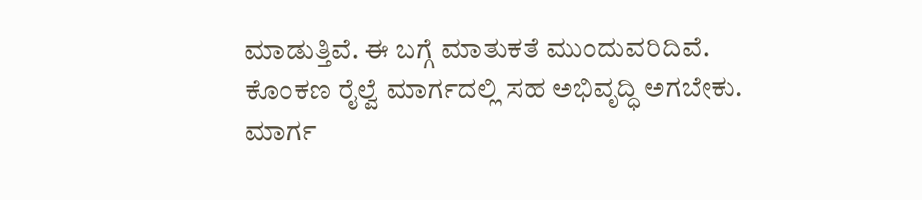ಮಾಡುತ್ತಿವೆ. ಈ ಬಗ್ಗೆ ಮಾತುಕತೆ ಮುಂದುವರಿದಿವೆ.
ಕೊಂಕಣ ರೈಲ್ವೆ ಮಾರ್ಗದಲ್ಲಿ ಸಹ ಅಭಿವೃದ್ಧಿ ಅಗಬೇಕು. ಮಾರ್ಗ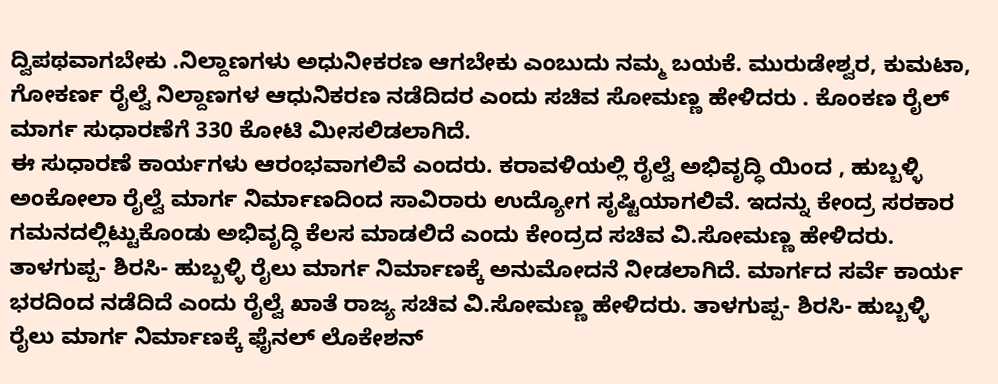ದ್ವಿಪಥವಾಗಬೇಕು .ನಿಲ್ದಾಣಗಳು ಅಧುನೀಕರಣ ಆಗಬೇಕು ಎಂಬುದು ನಮ್ಮ ಬಯಕೆ. ಮುರುಡೇಶ್ವರ, ಕುಮಟಾ, ಗೋಕರ್ಣ ರೈಲ್ವೆ ನಿಲ್ದಾಣಗಳ ಆಧುನಿಕರಣ ನಡೆದಿದರ ಎಂದು ಸಚಿವ ಸೋಮಣ್ಣ ಹೇಳಿದರು . ಕೊಂಕಣ ರೈಲ್ ಮಾರ್ಗ ಸುಧಾರಣೆಗೆ 330 ಕೋಟಿ ಮೀಸಲಿಡಲಾಗಿದೆ.
ಈ ಸುಧಾರಣೆ ಕಾರ್ಯಗಳು ಆರಂಭವಾಗಲಿವೆ ಎಂದರು. ಕರಾವಳಿಯಲ್ಲಿ ರೈಲ್ವೆ ಅಭಿವೃದ್ಧಿ ಯಿಂದ , ಹುಬ್ಬಳ್ಳಿ ಅಂಕೋಲಾ ರೈಲ್ವೆ ಮಾರ್ಗ ನಿರ್ಮಾಣದಿಂದ ಸಾವಿರಾರು ಉದ್ಯೋಗ ಸೃಷ್ಟಿಯಾಗಲಿವೆ. ಇದನ್ನು ಕೇಂದ್ರ ಸರಕಾರ ಗಮನದಲ್ಲಿಟ್ಟುಕೊಂಡು ಅಭಿವೃದ್ಧಿ ಕೆಲಸ ಮಾಡಲಿದೆ ಎಂದು ಕೇಂದ್ರದ ಸಚಿವ ವಿ.ಸೋಮಣ್ಣ ಹೇಳಿದರು.
ತಾಳಗುಪ್ಪ- ಶಿರಸಿ- ಹುಬ್ಬಳ್ಳಿ ರೈಲು ಮಾರ್ಗ ನಿರ್ಮಾಣಕ್ಕೆ ಅನುಮೋದನೆ ನೀಡಲಾಗಿದೆ. ಮಾರ್ಗದ ಸರ್ವೆ ಕಾರ್ಯ ಭರದಿಂದ ನಡೆದಿದೆ ಎಂದು ರೈಲ್ವೆ ಖಾತೆ ರಾಜ್ಯ ಸಚಿವ ವಿ.ಸೋಮಣ್ಣ ಹೇಳಿದರು. ತಾಳಗುಪ್ಪ- ಶಿರಸಿ- ಹುಬ್ಬಳ್ಳಿ ರೈಲು ಮಾರ್ಗ ನಿರ್ಮಾಣಕ್ಕೆ ಫೈನಲ್ ಲೊಕೇಶನ್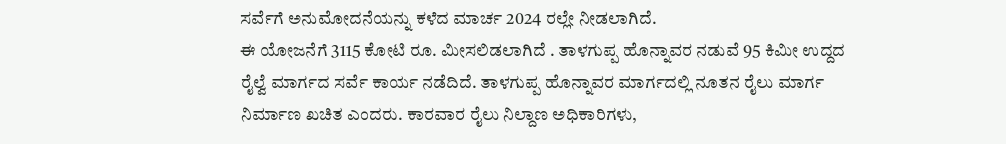ಸರ್ವೆಗೆ ಅನುಮೋದನೆಯನ್ನು ಕಳೆದ ಮಾರ್ಚ 2024 ರಲ್ಲೇ ನೀಡಲಾಗಿದೆ.
ಈ ಯೋಜನೆಗೆ 3115 ಕೋಟಿ ರೂ. ಮೀಸಲಿಡಲಾಗಿದೆ . ತಾಳಗುಪ್ಪ ಹೊನ್ನಾವರ ನಡುವೆ 95 ಕಿಮೀ ಉದ್ದದ ರೈಲ್ವೆ ಮಾರ್ಗದ ಸರ್ವೆ ಕಾರ್ಯ ನಡೆದಿದೆ. ತಾಳಗುಪ್ಪ ಹೊನ್ನಾವರ ಮಾರ್ಗದಲ್ಲಿ ನೂತನ ರೈಲು ಮಾರ್ಗ ನಿರ್ಮಾಣ ಖಚಿತ ಎಂದರು. ಕಾರವಾರ ರೈಲು ನಿಲ್ದಾಣ ಅಧಿಕಾರಿಗಳು,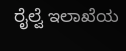ರೈಲ್ವೆ ಇಲಾಖೆಯ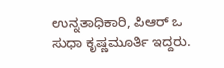ಉನ್ನತಾಧಿಕಾರಿ, ಪಿಆರ್ ಒ ಸುಧಾ ಕೃಷ್ಣಮೂರ್ತಿ ಇದ್ದರು.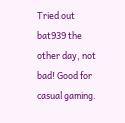Tried out bat939 the other day, not bad! Good for casual gaming.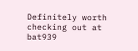Definitely worth checking out at bat939